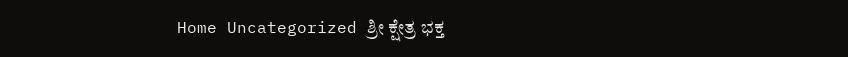Home Uncategorized ಶ್ರೀ ಕ್ಷೇತ್ರ ಭಕ್ತ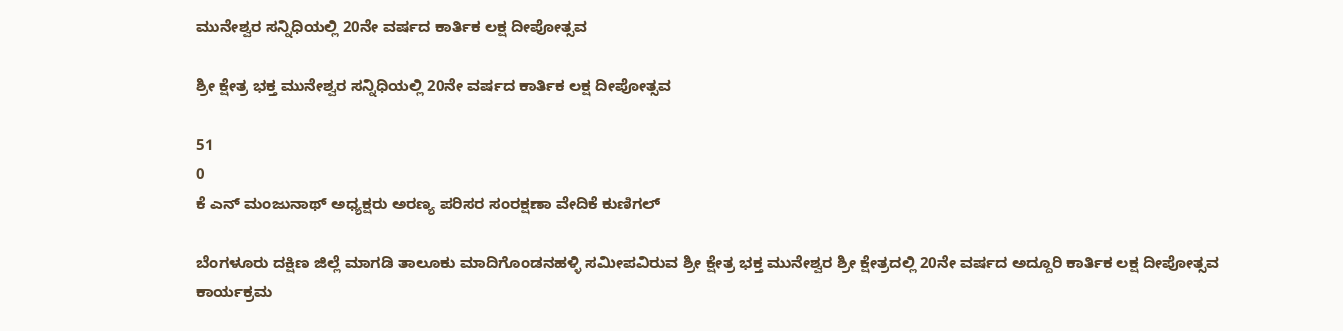ಮುನೇಶ್ವರ ಸನ್ನಿಧಿಯಲ್ಲಿ 20ನೇ ವರ್ಷದ ಕಾರ್ತಿಕ ಲಕ್ಷ ದೀಪೋತ್ಸವ

ಶ್ರೀ ಕ್ಷೇತ್ರ ಭಕ್ತ ಮುನೇಶ್ವರ ಸನ್ನಿಧಿಯಲ್ಲಿ 20ನೇ ವರ್ಷದ ಕಾರ್ತಿಕ ಲಕ್ಷ ದೀಪೋತ್ಸವ

51
0
ಕೆ ಎನ್ ಮಂಜುನಾಥ್ ಅಧ್ಯಕ್ಷರು ಅರಣ್ಯ ಪರಿಸರ ಸಂರಕ್ಷಣಾ ವೇದಿಕೆ ಕುಣಿಗಲ್

ಬೆಂಗಳೂರು ದಕ್ಷಿಣ ಜಿಲ್ಲೆ ಮಾಗಡಿ ತಾಲೂಕು ಮಾದಿಗೊಂಡನಹಳ್ಳಿ ಸಮೀಪವಿರುವ ಶ್ರೀ ಕ್ಷೇತ್ರ ಭಕ್ತ ಮುನೇಶ್ವರ ಶ್ರೀ ಕ್ಷೇತ್ರದಲ್ಲಿ 20ನೇ ವರ್ಷದ ಅದ್ದೂರಿ ಕಾರ್ತಿಕ ಲಕ್ಷ ದೀಪೋತ್ಸವ ಕಾರ್ಯಕ್ರಮ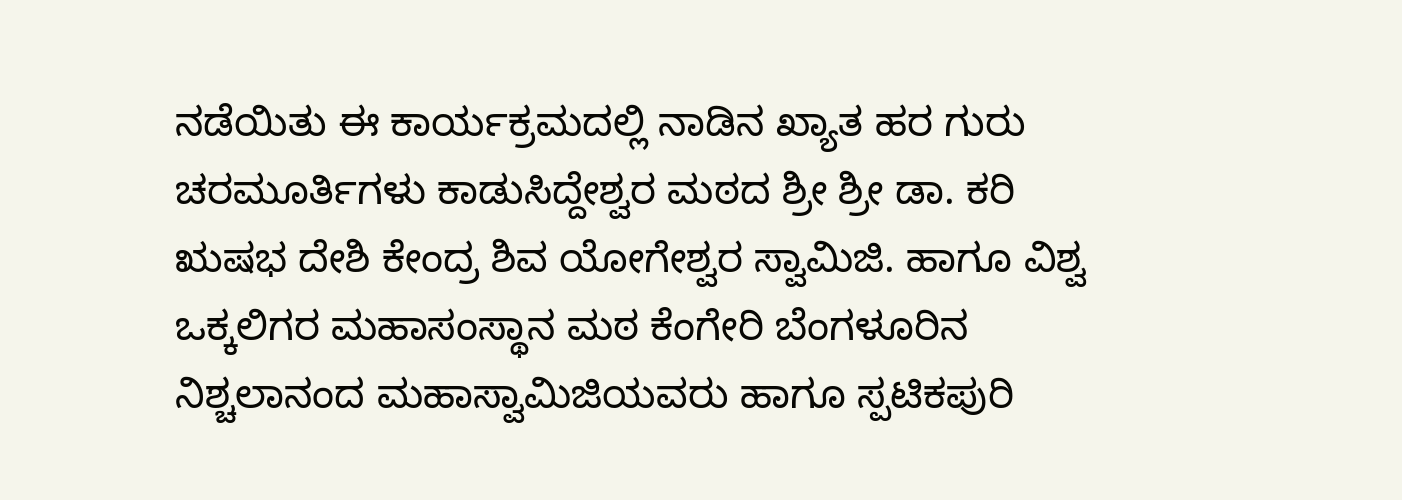ನಡೆಯಿತು ಈ ಕಾರ್ಯಕ್ರಮದಲ್ಲಿ ನಾಡಿನ ಖ್ಯಾತ ಹರ ಗುರು ಚರಮೂರ್ತಿಗಳು ಕಾಡುಸಿದ್ದೇಶ್ವರ ಮಠದ ಶ್ರೀ ಶ್ರೀ ಡಾ. ಕರಿ ಋಷಭ ದೇಶಿ ಕೇಂದ್ರ ಶಿವ ಯೋಗೇಶ್ವರ ಸ್ವಾಮಿಜಿ. ಹಾಗೂ ವಿಶ್ವ ಒಕ್ಕಲಿಗರ ಮಹಾಸಂಸ್ಥಾನ ಮಠ ಕೆಂಗೇರಿ ಬೆಂಗಳೂರಿನ ನಿಶ್ಚಲಾನಂದ ಮಹಾಸ್ವಾಮಿಜಿಯವರು ಹಾಗೂ ಸ್ಪಟಿಕಪುರಿ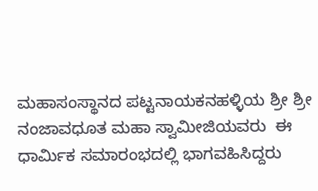ಮಹಾಸಂಸ್ಥಾನದ ಪಟ್ಟನಾಯಕನಹಳ್ಳಿಯ ಶ್ರೀ ಶ್ರೀ ನಂಜಾವಧೂತ ಮಹಾ ಸ್ವಾಮೀಜಿಯವರು  ಈ ಧಾರ್ಮಿಕ ಸಮಾರಂಭದಲ್ಲಿ ಭಾಗವಹಿಸಿದ್ದರು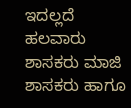ಇದಲ್ಲದೆ ಹಲವಾರು ಶಾಸಕರು ಮಾಜಿ ಶಾಸಕರು ಹಾಗೂ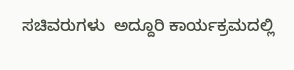ಸಚಿವರುಗಳು  ಅದ್ದೂರಿ ಕಾರ್ಯಕ್ರಮದಲ್ಲಿ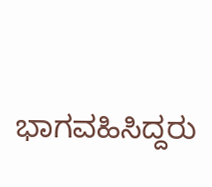ಭಾಗವಹಿಸಿದ್ದರು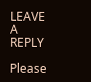LEAVE A REPLY

Please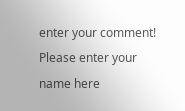enter your comment!
Please enter your name here